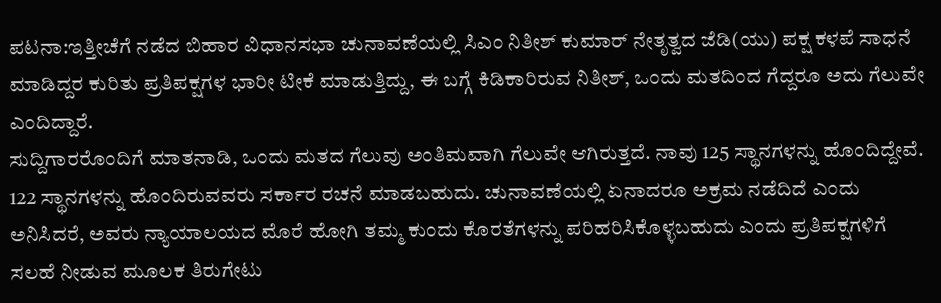ಪಟನಾ:ಇತ್ತೀಚೆಗೆ ನಡೆದ ಬಿಹಾರ ವಿಧಾನಸಭಾ ಚುನಾವಣೆಯಲ್ಲಿ ಸಿಎಂ ನಿತೀಶ್ ಕುಮಾರ್ ನೇತೃತ್ವದ ಜೆಡಿ(ಯು) ಪಕ್ಷ ಕಳಪೆ ಸಾಧನೆ ಮಾಡಿದ್ದರ ಕುರಿತು ಪ್ರತಿಪಕ್ಷಗಳ ಭಾರೀ ಟೀಕೆ ಮಾಡುತ್ತಿದ್ದು, ಈ ಬಗ್ಗೆ ಕಿಡಿಕಾರಿರುವ ನಿತೀಶ್, ಒಂದು ಮತದಿಂದ ಗೆದ್ದರೂ ಅದು ಗೆಲುವೇ ಎಂದಿದ್ದಾರೆ.
ಸುದ್ದಿಗಾರರೊಂದಿಗೆ ಮಾತನಾಡಿ, ಒಂದು ಮತದ ಗೆಲುವು ಅಂತಿಮವಾಗಿ ಗೆಲುವೇ ಆಗಿರುತ್ತದೆ. ನಾವು 125 ಸ್ಥಾನಗಳನ್ನು ಹೊಂದಿದ್ದೇವೆ. 122 ಸ್ಥಾನಗಳನ್ನು ಹೊಂದಿರುವವರು ಸರ್ಕಾರ ರಚನೆ ಮಾಡಬಹುದು. ಚುನಾವಣೆಯಲ್ಲಿ ಏನಾದರೂ ಅಕ್ರಮ ನಡೆದಿದೆ ಎಂದು ಅನಿಸಿದರೆ, ಅವರು ನ್ಯಾಯಾಲಯದ ಮೊರೆ ಹೋಗಿ ತಮ್ಮ ಕುಂದು ಕೊರತೆಗಳನ್ನು ಪರಿಹರಿಸಿಕೊಳ್ಳಬಹುದು ಎಂದು ಪ್ರತಿಪಕ್ಷಗಳಿಗೆ ಸಲಹೆ ನೀಡುವ ಮೂಲಕ ತಿರುಗೇಟು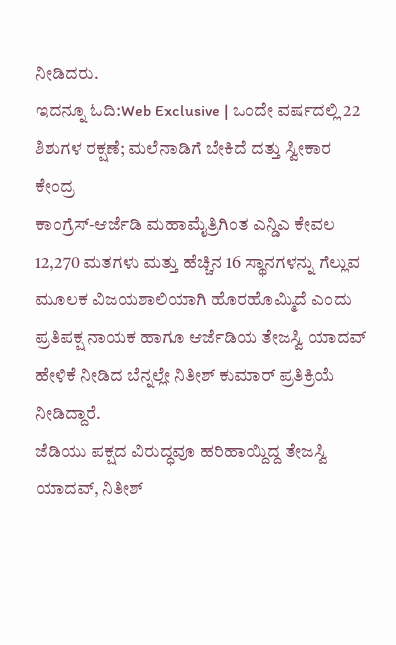ನೀಡಿದರು.
ಇದನ್ನೂ ಓದಿ:Web Exclusive | ಒಂದೇ ವರ್ಷದಲ್ಲಿ 22 ಶಿಶುಗಳ ರಕ್ಷಣೆ; ಮಲೆನಾಡಿಗೆ ಬೇಕಿದೆ ದತ್ತು ಸ್ವೀಕಾರ ಕೇಂದ್ರ
ಕಾಂಗ್ರೆಸ್-ಆರ್ಜೆಡಿ ಮಹಾಮೈತ್ರಿಗಿಂತ ಎನ್ಡಿಎ ಕೇವಲ 12,270 ಮತಗಳು ಮತ್ತು ಹೆಚ್ಚಿನ 16 ಸ್ಥಾನಗಳನ್ನು ಗೆಲ್ಲುವ ಮೂಲಕ ವಿಜಯಶಾಲಿಯಾಗಿ ಹೊರಹೊಮ್ಮಿದೆ ಎಂದು ಪ್ರತಿಪಕ್ಷ ನಾಯಕ ಹಾಗೂ ಆರ್ಜೆಡಿಯ ತೇಜಸ್ವಿ ಯಾದವ್ ಹೇಳಿಕೆ ನೀಡಿದ ಬೆನ್ನಲ್ಲೇ ನಿತೀಶ್ ಕುಮಾರ್ ಪ್ರತಿಕ್ರಿಯೆ ನೀಡಿದ್ದಾರೆ.
ಜೆಡಿಯು ಪಕ್ಷದ ವಿರುದ್ಧವೂ ಹರಿಹಾಯ್ದಿದ್ದ ತೇಜಸ್ವಿ ಯಾದವ್, ನಿತೀಶ್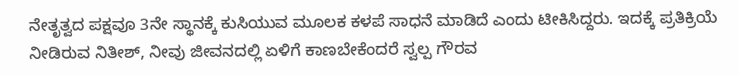ನೇತೃತ್ವದ ಪಕ್ಷವೂ 3ನೇ ಸ್ಥಾನಕ್ಕೆ ಕುಸಿಯುವ ಮೂಲಕ ಕಳಪೆ ಸಾಧನೆ ಮಾಡಿದೆ ಎಂದು ಟೀಕಿಸಿದ್ದರು. ಇದಕ್ಕೆ ಪ್ರತಿಕ್ರಿಯೆ ನೀಡಿರುವ ನಿತೀಶ್, ನೀವು ಜೀವನದಲ್ಲಿ ಏಳಿಗೆ ಕಾಣಬೇಕೆಂದರೆ ಸ್ವಲ್ಪ ಗೌರವ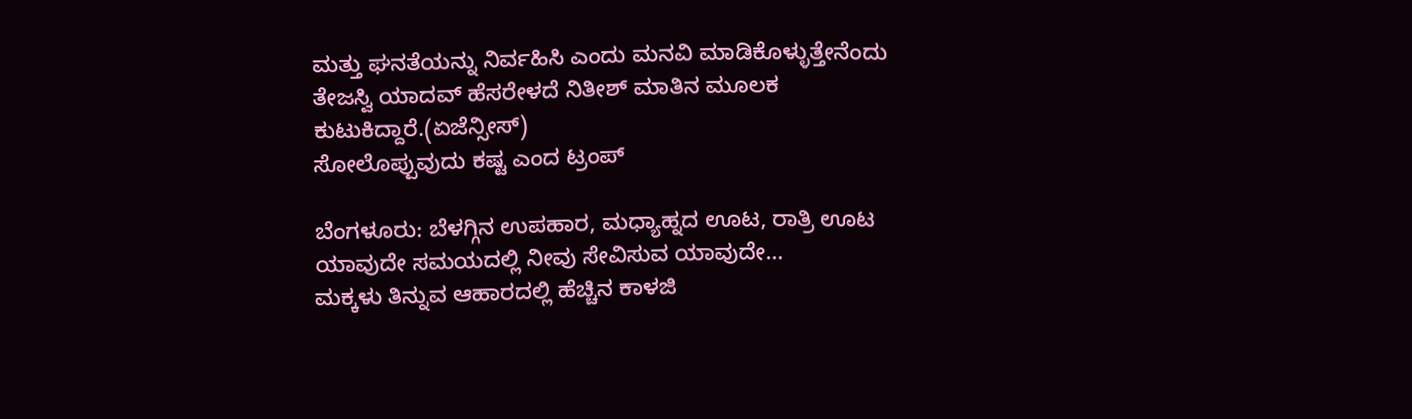ಮತ್ತು ಘನತೆಯನ್ನು ನಿರ್ವಹಿಸಿ ಎಂದು ಮನವಿ ಮಾಡಿಕೊಳ್ಳುತ್ತೇನೆಂದು ತೇಜಸ್ವಿ ಯಾದವ್ ಹೆಸರೇಳದೆ ನಿತೀಶ್ ಮಾತಿನ ಮೂಲಕ ಕುಟುಕಿದ್ದಾರೆ.(ಏಜೆನ್ಸೀಸ್)
ಸೋಲೊಪ್ಪುವುದು ಕಷ್ಟ ಎಂದ ಟ್ರಂಪ್

ಬೆಂಗಳೂರು: ಬೆಳಗ್ಗಿನ ಉಪಹಾರ, ಮಧ್ಯಾಹ್ನದ ಊಟ, ರಾತ್ರಿ ಊಟ ಯಾವುದೇ ಸಮಯದಲ್ಲಿ ನೀವು ಸೇವಿಸುವ ಯಾವುದೇ…
ಮಕ್ಕಳು ತಿನ್ನುವ ಆಹಾರದಲ್ಲಿ ಹೆಚ್ಚಿನ ಕಾಳಜಿ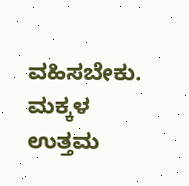ವಹಿಸಬೇಕು. ಮಕ್ಕಳ ಉತ್ತಮ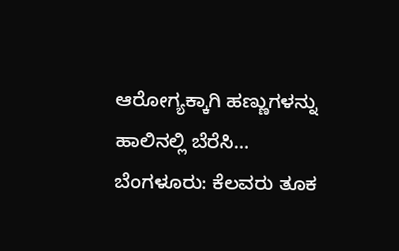ಆರೋಗ್ಯಕ್ಕಾಗಿ ಹಣ್ಣುಗಳನ್ನು ಹಾಲಿನಲ್ಲಿ ಬೆರೆಸಿ…
ಬೆಂಗಳೂರು: ಕೆಲವರು ತೂಕ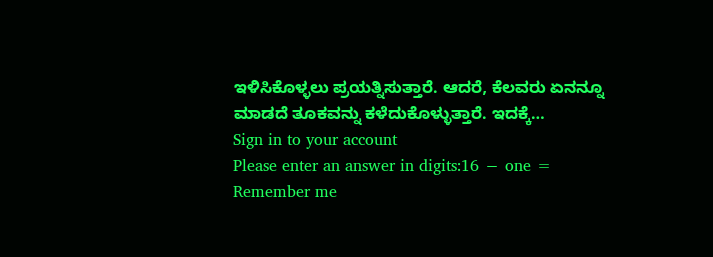ಇಳಿಸಿಕೊಳ್ಳಲು ಪ್ರಯತ್ನಿಸುತ್ತಾರೆ. ಆದರೆ, ಕೆಲವರು ಏನನ್ನೂ ಮಾಡದೆ ತೂಕವನ್ನು ಕಳೆದುಕೊಳ್ಳುತ್ತಾರೆ. ಇದಕ್ಕೆ…
Sign in to your account
Please enter an answer in digits:16 − one =
Remember me